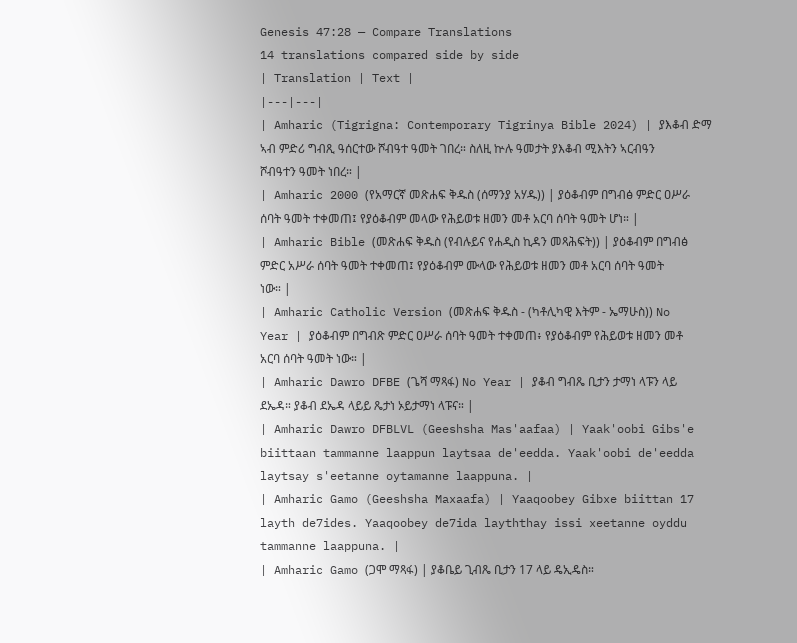Genesis 47:28 — Compare Translations
14 translations compared side by side
| Translation | Text |
|---|---|
| Amharic (Tigrigna: Contemporary Tigrinya Bible 2024) | ያእቆብ ድማ ኣብ ምድሪ ግብጺ ዓሰርተው ሾብዓተ ዓመት ገበረ። ስለዚ ኵሉ ዓመታት ያእቆብ ሚእትን ኣርብዓን ሾብዓተን ዓመት ነበረ። |
| Amharic 2000 (የአማርኛ መጽሐፍ ቅዱስ (ሰማንያ አሃዱ)) | ያዕቆብም በግብፅ ምድር ዐሥራ ሰባት ዓመት ተቀመጠ፤ የያዕቆብም መላው የሕይወቱ ዘመን መቶ አርባ ሰባት ዓመት ሆነ። |
| Amharic Bible (መጽሐፍ ቅዱስ (የብሉይና የሐዲስ ኪዳን መጻሕፍት)) | ያዕቆብም በግብፅ ምድር አሥራ ሰባት ዓመት ተቀመጠ፤ የያዕቆብም ሙላው የሕይወቱ ዘመን መቶ አርባ ሰባት ዓመት ነው። |
| Amharic Catholic Version (መጽሐፍ ቅዱስ - (ካቶሊካዊ እትም - ኤማሁስ)) No Year | ያዕቆብም በግብጽ ምድር ዐሥራ ሰባት ዓመት ተቀመጠ፥ የያዕቆብም የሕይወቱ ዘመን መቶ አርባ ሰባት ዓመት ነው። |
| Amharic Dawro DFBE (ጌሻ ማጻፋ) No Year | ያቆብ ግብጼ ቢታን ታማነ ላፑን ላይ ደኤዳ። ያቆብ ደኤዳ ላይይ ጼታነ ኦይታማነ ላፑና። |
| Amharic Dawro DFBLVL (Geeshsha Mas'aafaa) | Yaak'oobi Gibs'e biittaan tammanne laappun laytsaa de'eedda. Yaak'oobi de'eedda laytsay s'eetanne oytamanne laappuna. |
| Amharic Gamo (Geeshsha Maxaafa) | Yaaqoobey Gibxe biittan 17 layth de7ides. Yaaqoobey de7ida layththay issi xeetanne oyddu tammanne laappuna. |
| Amharic Gamo (ጋሞ ማጻፋ) | ያቆቤይ ጊብጼ ቢታን 17 ላይ ዴኢዴስ።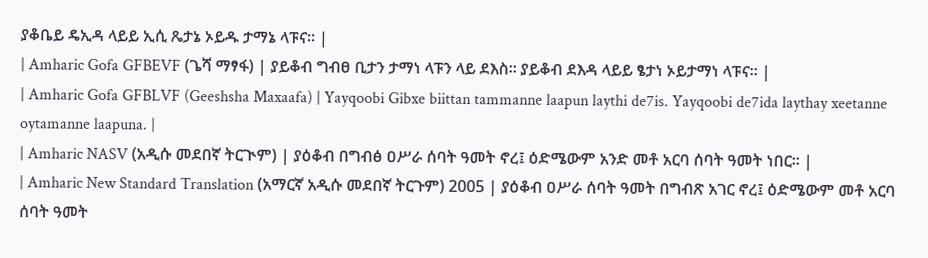ያቆቤይ ዴኢዳ ላይይ ኢሲ ጼታኔ ኦይዱ ታማኔ ላፑና። |
| Amharic Gofa GFBEVF (ጌሻ ማፃፋ) | ያይቆብ ግብፀ ቢታን ታማነ ላፑን ላይ ደእስ። ያይቆብ ደእዳ ላይይ ፄታነ ኦይታማነ ላፑና። |
| Amharic Gofa GFBLVF (Geeshsha Maxaafa) | Yayqoobi Gibxe biittan tammanne laapun laythi de7is. Yayqoobi de7ida laythay xeetanne oytamanne laapuna. |
| Amharic NASV (አዲሱ መደበኛ ትርጒም) | ያዕቆብ በግብፅ ዐሥራ ሰባት ዓመት ኖረ፤ ዕድሜውም አንድ መቶ አርባ ሰባት ዓመት ነበር። |
| Amharic New Standard Translation (አማርኛ አዲሱ መደበኛ ትርጉም) 2005 | ያዕቆብ ዐሥራ ሰባት ዓመት በግብጽ አገር ኖረ፤ ዕድሜውም መቶ አርባ ሰባት ዓመት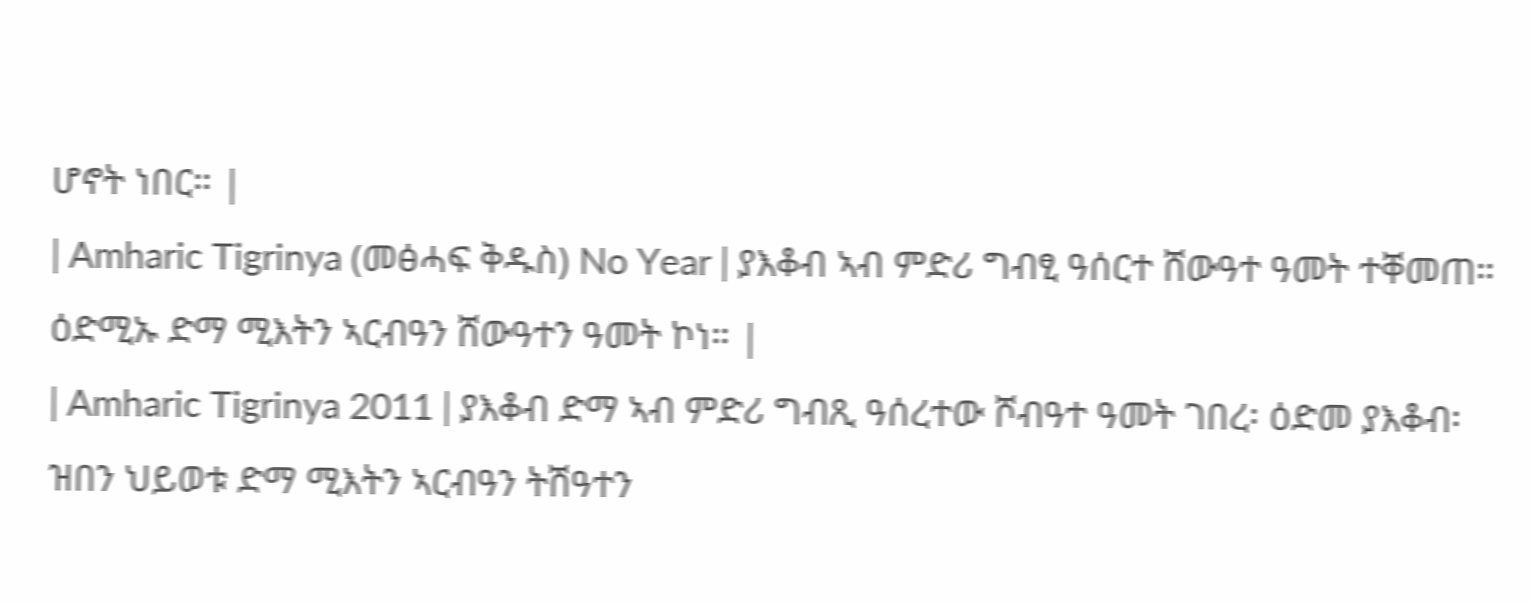ሆኖት ነበር። |
| Amharic Tigrinya (መፅሓፍ ቅዱስ) No Year | ያእቆብ ኣብ ምድሪ ግብፂ ዓሰርተ ሸውዓተ ዓመት ተቐመጠ። ዕድሚኡ ድማ ሚእትን ኣርብዓን ሸውዓተን ዓመት ኮነ። |
| Amharic Tigrinya 2011 | ያእቆብ ድማ ኣብ ምድሪ ግብጺ ዓሰረተው ሾብዓተ ዓመት ገበረ፡ ዕድመ ያእቆብ፡ ዝበን ህይወቱ ድማ ሚእትን ኣርብዓን ትሽዓተን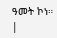ዓመት ኮነ። |